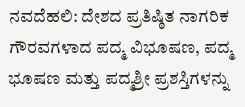ನವದೆಹಲಿ: ದೇಶದ ಪ್ರತಿಷ್ಠಿತ ನಾಗರಿಕ ಗೌರವಗಳಾದ ಪದ್ಮ ವಿಭೂಷಣ, ಪದ್ಮ ಭೂಷಣ ಮತ್ತು ಪದ್ಮಶ್ರೀ ಪ್ರಶಸ್ತಿಗಳನ್ನು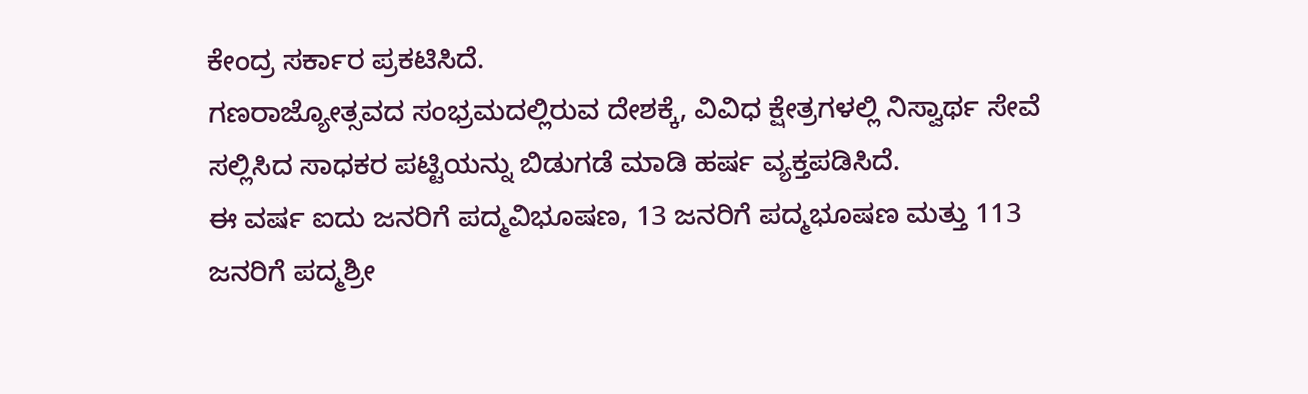ಕೇಂದ್ರ ಸರ್ಕಾರ ಪ್ರಕಟಿಸಿದೆ.
ಗಣರಾಜ್ಯೋತ್ಸವದ ಸಂಭ್ರಮದಲ್ಲಿರುವ ದೇಶಕ್ಕೆ, ವಿವಿಧ ಕ್ಷೇತ್ರಗಳಲ್ಲಿ ನಿಸ್ವಾರ್ಥ ಸೇವೆ ಸಲ್ಲಿಸಿದ ಸಾಧಕರ ಪಟ್ಟಿಯನ್ನು ಬಿಡುಗಡೆ ಮಾಡಿ ಹರ್ಷ ವ್ಯಕ್ತಪಡಿಸಿದೆ.
ಈ ವರ್ಷ ಐದು ಜನರಿಗೆ ಪದ್ಮವಿಭೂಷಣ, 13 ಜನರಿಗೆ ಪದ್ಮಭೂಷಣ ಮತ್ತು 113 ಜನರಿಗೆ ಪದ್ಮಶ್ರೀ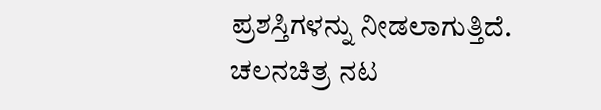ಪ್ರಶಸ್ತಿಗಳನ್ನು ನೀಡಲಾಗುತ್ತಿದೆ.
ಚಲನಚಿತ್ರ ನಟ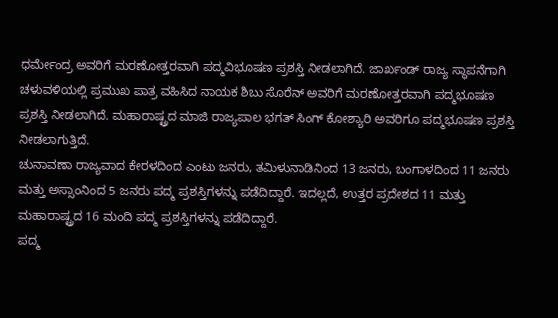ಧರ್ಮೇಂದ್ರ ಅವರಿಗೆ ಮರಣೋತ್ತರವಾಗಿ ಪದ್ಮವಿಭೂಷಣ ಪ್ರಶಸ್ತಿ ನೀಡಲಾಗಿದೆ. ಜಾರ್ಖಂಡ್ ರಾಜ್ಯ ಸ್ಥಾಪನೆಗಾಗಿ ಚಳುವಳಿಯಲ್ಲಿ ಪ್ರಮುಖ ಪಾತ್ರ ವಹಿಸಿದ ನಾಯಕ ಶಿಬು ಸೊರೆನ್ ಅವರಿಗೆ ಮರಣೋತ್ತರವಾಗಿ ಪದ್ಮಭೂಷಣ ಪ್ರಶಸ್ತಿ ನೀಡಲಾಗಿದೆ. ಮಹಾರಾಷ್ಟ್ರದ ಮಾಜಿ ರಾಜ್ಯಪಾಲ ಭಗತ್ ಸಿಂಗ್ ಕೋಶ್ಯಾರಿ ಅವರಿಗೂ ಪದ್ಮಭೂಷಣ ಪ್ರಶಸ್ತಿ ನೀಡಲಾಗುತ್ತಿದೆ.
ಚುನಾವಣಾ ರಾಜ್ಯವಾದ ಕೇರಳದಿಂದ ಎಂಟು ಜನರು, ತಮಿಳುನಾಡಿನಿಂದ 13 ಜನರು, ಬಂಗಾಳದಿಂದ 11 ಜನರು ಮತ್ತು ಅಸ್ಸಾಂನಿಂದ 5 ಜನರು ಪದ್ಮ ಪ್ರಶಸ್ತಿಗಳನ್ನು ಪಡೆದಿದ್ದಾರೆ. ಇದಲ್ಲದೆ, ಉತ್ತರ ಪ್ರದೇಶದ 11 ಮತ್ತು ಮಹಾರಾಷ್ಟ್ರದ 16 ಮಂದಿ ಪದ್ಮ ಪ್ರಶಸ್ತಿಗಳನ್ನು ಪಡೆದಿದ್ದಾರೆ.
ಪದ್ಮ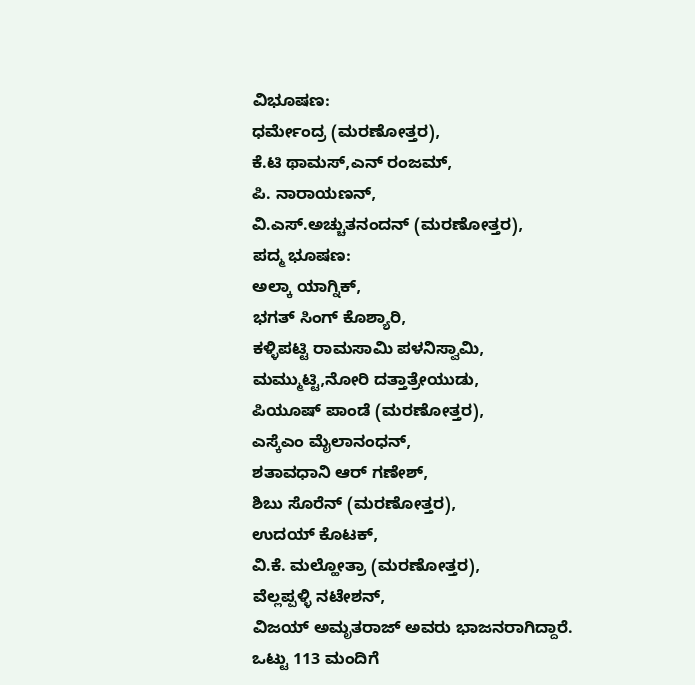ವಿಭೂಷಣ:
ಧರ್ಮೇಂದ್ರ (ಮರಣೋತ್ತರ),
ಕೆ.ಟಿ ಥಾಮಸ್,ಎನ್ ರಂಜಮ್,
ಪಿ. ನಾರಾಯಣನ್,
ವಿ.ಎಸ್.ಅಚ್ಚುತನಂದನ್ (ಮರಣೋತ್ತರ),
ಪದ್ಮ ಭೂಷಣ:
ಅಲ್ಕಾ ಯಾಗ್ನಿಕ್,
ಭಗತ್ ಸಿಂಗ್ ಕೊಶ್ಯಾರಿ,
ಕಳ್ಳಿಪಟ್ಟಿ ರಾಮಸಾಮಿ ಪಳನಿಸ್ವಾಮಿ,
ಮಮ್ಮುಟ್ಟಿ,ನೋರಿ ದತ್ತಾತ್ರೇಯುಡು,
ಪಿಯೂಷ್ ಪಾಂಡೆ (ಮರಣೋತ್ತರ),
ಎಸ್ಕೆಎಂ ಮೈಲಾನಂಧನ್,
ಶತಾವಧಾನಿ ಆರ್ ಗಣೇಶ್,
ಶಿಬು ಸೊರೆನ್ (ಮರಣೋತ್ತರ),
ಉದಯ್ ಕೊಟಕ್,
ವಿ.ಕೆ. ಮಲ್ಹೋತ್ರಾ (ಮರಣೋತ್ತರ),
ವೆಲ್ಲಪ್ಪಳ್ಳಿ ನಟೇಶನ್,
ವಿಜಯ್ ಅಮೃತರಾಜ್ ಅವರು ಭಾಜನರಾಗಿದ್ದಾರೆ.
ಒಟ್ಟು 113 ಮಂದಿಗೆ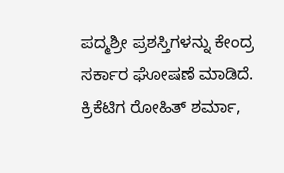ಪದ್ಮಶ್ರೀ ಪ್ರಶಸ್ತಿಗಳನ್ನು ಕೇಂದ್ರ ಸರ್ಕಾರ ಘೋಷಣೆ ಮಾಡಿದೆ.
ಕ್ರಿಕೆಟಿಗ ರೋಹಿತ್ ಶರ್ಮಾ,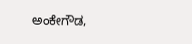ಅಂಕೇಗೌಡ,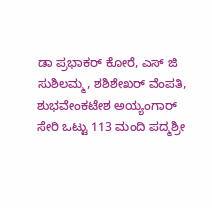ಡಾ ಪ್ರಭಾಕರ್ ಕೋರೆ, ಎಸ್ ಜಿ ಸುಶಿಲಮ್ಮ, ಶಶಿಶೇಖರ್ ವೆಂಪತಿ, ಶುಭವೇಂಕಟೇಶ ಅಯ್ಯಂಗಾರ್ ಸೇರಿ ಒಟ್ಟು 113 ಮಂದಿ ಪದ್ಮಶ್ರೀ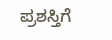ಪ್ರಶಸ್ತಿಗೆ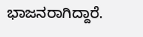ಭಾಜನರಾಗಿದ್ದಾರೆ.